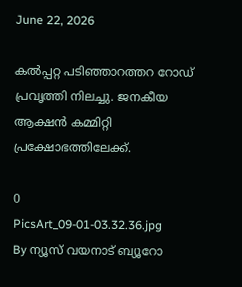June 22, 2026

കല്‍പ്പറ്റ പടിഞ്ഞാറത്തറ റോഡ് പ്രവൃത്തി നിലച്ചു. ജനകീയ ആക്ഷന്‍ കമ്മിറ്റി പ്രക്ഷോഭത്തിലേക്ക്.

0
PicsArt_09-01-03.32.36.jpg
By ന്യൂസ് വയനാട് ബ്യൂറോ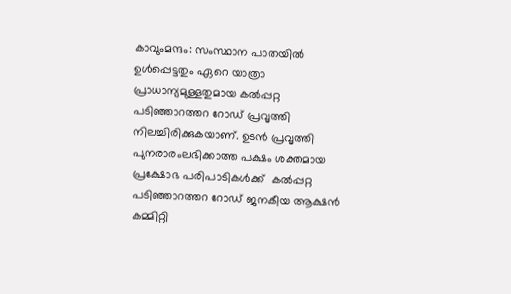കാവുംമന്ദം: സംസ്ഥാന പാതയില്‍ ഉള്‍പ്പെട്ടതും ഏറെ യാത്രാ പ്രാധാന്യമുള്ളതുമായ കല്‍പ്പറ്റ പടിഞ്ഞാറത്തറ റോഡ് പ്രവൃത്തി നിലച്ചിരിക്കുകയാണ്. ഉടന്‍ പ്രവൃത്തി പുനരാരംലഭിക്കാത്ത പക്ഷം ശക്തമായ പ്രക്ഷോഭ പരിപാടികള്‍ക്ക്  കല്‍പ്പറ്റ പടിഞ്ഞാറത്തറ റോഡ് ജനകീയ ആക്ഷന്‍ കമ്മിറ്റി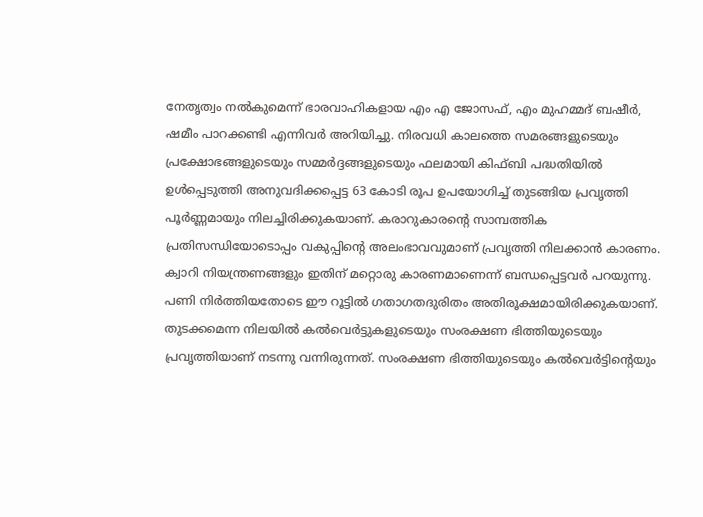നേതൃത്വം നല്‍കുമെന്ന് ഭാരവാഹികളായ എം എ ജോസഫ്, എം മുഹമ്മദ് ബഷീര്‍, ഷമീം പാറക്കണ്ടി എന്നിവര്‍ അറിയിച്ചു. നിരവധി കാലത്തെ സമരങ്ങളുടെയും പ്രക്ഷോഭങ്ങളുടെയും സമ്മര്‍ദ്ദങ്ങളുടെയും ഫലമായി കിഫ്ബി പദ്ധതിയില്‍ ഉള്‍പ്പെടുത്തി അനുവദിക്കപ്പെട്ട 63 കോടി രൂപ ഉപയോഗിച്ച് തുടങ്ങിയ പ്രവൃത്തി പൂര്‍ണ്ണമായും നിലച്ചിരിക്കുകയാണ്. കരാറുകാരന്‍റെ സാമ്പത്തിക പ്രതിസന്ധിയോടൊപ്പം വകുപ്പിന്‍റെ അലംഭാവവുമാണ് പ്രവൃത്തി നിലക്കാന്‍ കാരണം. ക്വാറി നിയന്ത്രണങ്ങളും ഇതിന് മറ്റൊരു കാരണമാണെന്ന് ബന്ധപ്പെട്ടവര്‍ പറയുന്നു. പണി നിര്‍ത്തിയതോടെ ഈ റൂട്ടില്‍ ഗതാഗതദുരിതം അതിരൂക്ഷമായിരിക്കുകയാണ്. തുടക്കമെന്ന നിലയില്‍ കല്‍വെര്‍ട്ടുകളുടെയും സംരക്ഷണ ഭിത്തിയുടെയും പ്രവൃത്തിയാണ് നടന്നു വന്നിരുന്നത്. സംരക്ഷണ ഭിത്തിയുടെയും കല്‍വെര്‍ട്ടിന്‍റെയും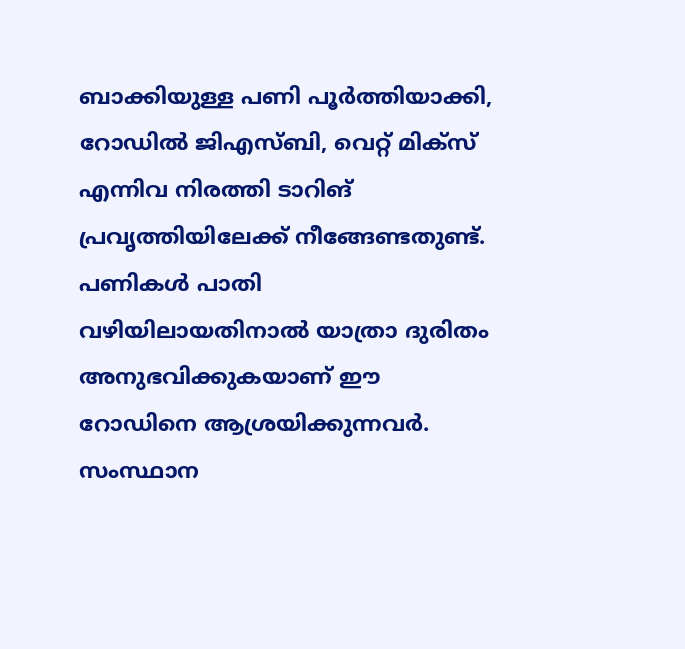ബാക്കിയുള്ള പണി പൂര്‍ത്തിയാക്കി, റോഡില്‍ ജിഎസ്ബി, വെറ്റ് മിക്സ് എന്നിവ നിരത്തി ടാറിങ് പ്രവൃത്തിയിലേക്ക് നീങ്ങേണ്ടതുണ്ട്. പണികള്‍ പാതി വഴിയിലായതിനാല്‍ യാത്രാ ദുരിതം അനുഭവിക്കുകയാണ് ഈ റോഡിനെ ആശ്രയിക്കുന്നവര്‍. സംസ്ഥാന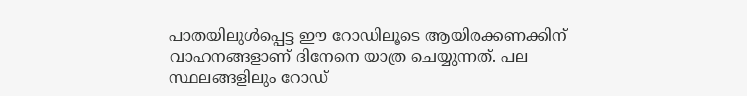പാതയിലുള്‍പ്പെട്ട ഈ റോഡിലൂടെ ആയിരക്കണക്കിന് വാഹനങ്ങളാണ് ദിനേനെ യാത്ര ചെയ്യുന്നത്. പല സ്ഥലങ്ങളിലും റോഡ്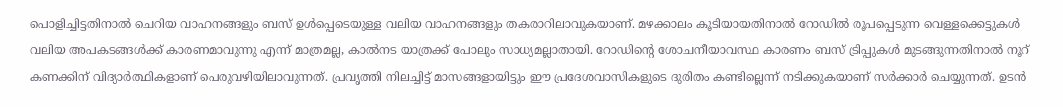പൊളിച്ചിട്ടതിനാല്‍ ചെറിയ വാഹനങ്ങളും ബസ് ഉള്‍പ്പെടെയുള്ള വലിയ വാഹനങ്ങളും തകരാറിലാവുകയാണ്. മഴക്കാലം കൂടിയായതിനാല്‍ റോഡില്‍ രൂപപ്പെടുന്ന വെള്ളക്കെട്ടുകള്‍ വലിയ അപകടങ്ങള്‍ക്ക് കാരണമാവുന്നു എന്ന് മാത്രമല്ല, കാല്‍നട യാത്രക്ക് പോലും സാധ്യമല്ലാതായി. റോഡിന്റെ ശോചനീയാവസ്ഥ കാരണം ബസ് ട്രിപ്പുകള്‍ മുടങ്ങുന്നതിനാല്‍ നൂറ് കണക്കിന് വിദ്യാര്‍ത്ഥികളാണ് പെരുവഴിയിലാവുന്നത്. പ്രവൃത്തി നിലച്ചിട്ട് മാസങ്ങളായിട്ടും ഈ പ്രദേശവാസികളുടെ ദുരിതം കണ്ടില്ലെന്ന് നടിക്കുകയാണ് സര്‍ക്കാര്‍ ചെയ്യുന്നത്. ഉടന്‍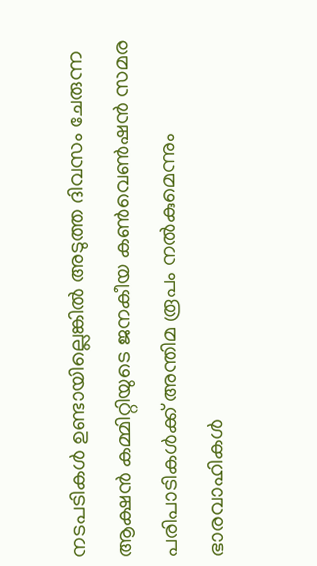നടപടികള്‍ ഉണ്ടായില്ലെങ്കില്‍ അടുത്ത ദിവസം ചേരുന്ന ആക്ഷന്‍ കമ്മിറ്റിയുടെ ജനകീയ കണ്‍വെണ്‍ഷന്‍ സമര പരിപാടികള്‍ക്ക് അന്തിമ രൂപം നല്‍കുമെന്നും ഭാരവാഹികള്‍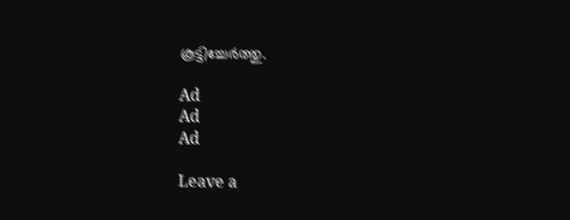കൂട്ടിച്ചേര്‍ത്തു.

Ad
Ad
Ad

Leave a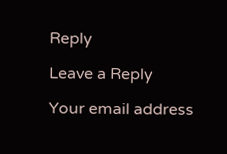Reply

Leave a Reply

Your email address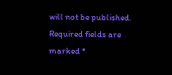will not be published. Required fields are marked *